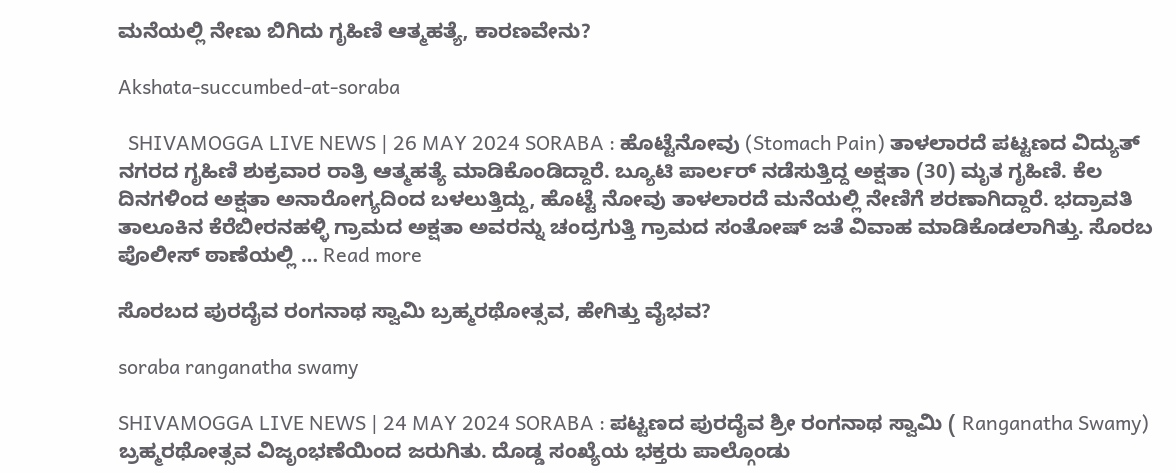ಮನೆಯಲ್ಲಿ ನೇಣು ಬಿಗಿದು ಗೃಹಿಣಿ ಆತ್ಮಹತ್ಯೆ, ಕಾರಣವೇನು?

Akshata-succumbed-at-soraba

  SHIVAMOGGA LIVE NEWS | 26 MAY 2024 SORABA : ಹೊಟ್ಟೆನೋವು (Stomach Pain) ತಾಳಲಾರದೆ ಪಟ್ಟಣದ ವಿದ್ಯುತ್ ನಗರದ ಗೃಹಿಣಿ ಶುಕ್ರವಾರ ರಾತ್ರಿ ಆತ್ಮಹತ್ಯೆ ಮಾಡಿಕೊಂಡಿದ್ದಾರೆ. ಬ್ಯೂಟಿ ಪಾರ್ಲರ್ ನಡೆಸುತ್ತಿದ್ದ ಅಕ್ಷತಾ (30) ಮೃತ ಗೃಹಿಣಿ. ಕೆಲ ದಿನಗಳಿಂದ ಅಕ್ಷತಾ ಅನಾರೋಗ್ಯದಿಂದ ಬಳಲುತ್ತಿದ್ದು, ಹೊಟ್ಟೆ ನೋವು ತಾಳಲಾರದೆ ಮನೆಯಲ್ಲಿ ನೇಣಿಗೆ ಶರಣಾಗಿದ್ದಾರೆ. ಭದ್ರಾವತಿ ತಾಲೂಕಿನ ಕೆರೆಬೀರನಹಳ್ಳಿ ಗ್ರಾಮದ ಅಕ್ಷತಾ ಅವರನ್ನು ಚಂದ್ರಗುತ್ತಿ ಗ್ರಾಮದ ಸಂತೋಷ್ ಜತೆ ವಿವಾಹ ಮಾಡಿಕೊಡಲಾಗಿತ್ತು. ಸೊರಬ ಪೊಲೀಸ್‌ ಠಾಣೆಯಲ್ಲಿ … Read more

ಸೊರಬದ ಪುರದೈವ ರಂಗನಾಥ ಸ್ವಾಮಿ ಬ್ರಹ್ಮರಥೋತ್ಸವ, ಹೇಗಿತ್ತು ವೈಭವ?

soraba ranganatha swamy

SHIVAMOGGA LIVE NEWS | 24 MAY 2024 SORABA : ಪಟ್ಟಣದ ಪುರದೈವ ಶ್ರೀ ರಂಗನಾಥ ಸ್ವಾಮಿ ( Ranganatha Swamy) ಬ್ರಹ್ಮರಥೋತ್ಸವ ವಿಜೃಂಭಣೆಯಿಂದ ಜರುಗಿತು. ದೊಡ್ಡ ಸಂಖ್ಯೆಯ ಭಕ್ತರು ಪಾಲ್ಗೊಂಡು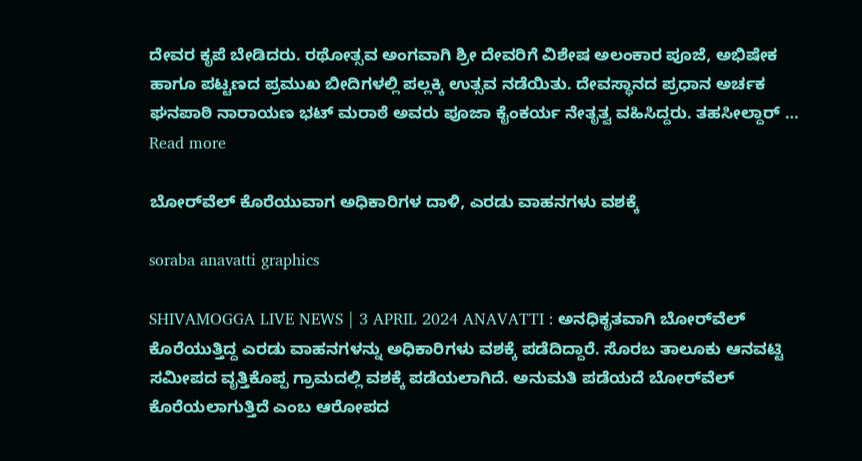ದೇವರ ಕೃಪೆ ಬೇಡಿದರು. ರಥೋತ್ಸವ ಅಂಗವಾಗಿ ಶ್ರೀ ದೇವರಿಗೆ ವಿಶೇಷ ಅಲಂಕಾರ ಪೂಜೆ, ಅಭಿಷೇಕ ಹಾಗೂ ಪಟ್ಟಣದ ಪ್ರಮುಖ ಬೀದಿಗಳಲ್ಲಿ ಪಲ್ಲಕ್ಕಿ ಉತ್ಸವ ನಡೆಯಿತು. ದೇವಸ್ಥಾನದ ಪ್ರಧಾನ ಅರ್ಚಕ ಘನಪಾಠಿ ನಾರಾಯಣ ಭಟ್ ಮರಾಠೆ ಅವರು ಪೂಜಾ ಕೈಂಕರ್ಯ ನೇತೃತ್ವ ವಹಿಸಿದ್ದರು. ತಹಸೀಲ್ದಾ‌ರ್ … Read more

ಬೋರ್‌ವೆಲ್‌ ಕೊರೆಯುವಾಗ ಅಧಿಕಾರಿಗಳ ದಾಳಿ, ಎರಡು ವಾಹನಗಳು ವಶಕ್ಕೆ

soraba anavatti graphics

SHIVAMOGGA LIVE NEWS | 3 APRIL 2024 ANAVATTI : ಅನಧಿಕೃತವಾಗಿ ಬೋರ್‌ವೆಲ್‌ ಕೊರೆಯುತ್ತಿದ್ದ ಎರಡು ವಾಹನಗಳನ್ನು ಅಧಿಕಾರಿಗಳು ವಶಕ್ಕೆ ಪಡೆದಿದ್ದಾರೆ. ಸೊರಬ ತಾಲೂಕು ಆನವಟ್ಟಿ ಸಮೀಪದ ವೃತ್ತಿಕೊಪ್ಪ ಗ್ರಾಮದಲ್ಲಿ ವಶಕ್ಕೆ ಪಡೆಯಲಾಗಿದೆ. ಅನುಮತಿ ಪಡೆಯದೆ ಬೋರ್‌ವೆಲ್‌ ಕೊರೆಯಲಾಗುತ್ತಿದೆ ಎಂಬ ಆರೋಪದ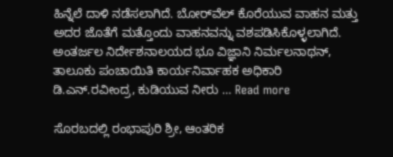ಹಿನ್ನೆಲೆ ದಾಳಿ ನಡೆಸಲಾಗಿದೆ. ಬೋರ್‌ವೆಲ್‌ ಕೊರೆಯುವ ವಾಹನ ಮತ್ತು ಅದರ ಜೊತೆಗೆ ಮತ್ತೊಂದು ವಾಹನವನ್ನು ವಶಪಡಿಸಿಕೊಳ್ಳಲಾಗಿದೆ. ಅಂತರ್ಜಲ ನಿರ್ದೇಶನಾಲಯದ ಭೂ ವಿಜ್ಞಾನಿ ನಿರ್ಮಲನಾಥನ್‌, ತಾಲೂಕು ಪಂಚಾಯಿತಿ ಕಾರ್ಯನಿರ್ವಾಹಕ ಅಧಿಕಾರಿ ಡಿ.ಎನ್‌.ರವೀಂದ್ರ, ಕುಡಿಯುವ ನೀರು … Read more

ಸೊರಬದಲ್ಲಿ ರಂಭಾಪುರಿ ಶ್ರೀ, ಆಂತರಿಕ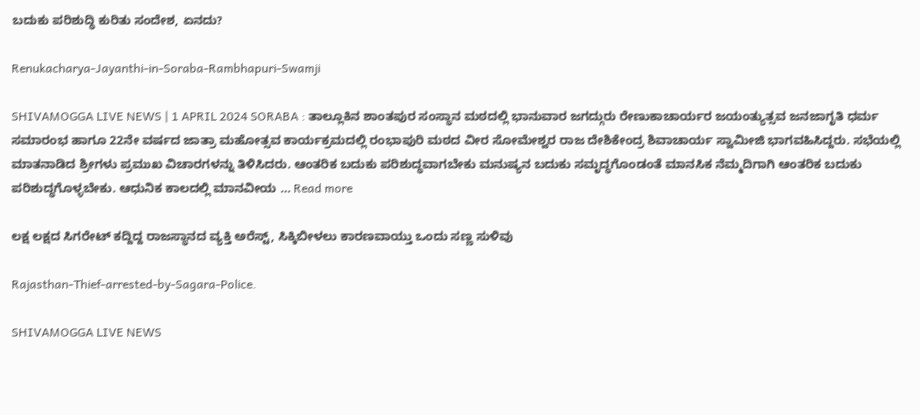ಬದುಕು ಪರಿಶುದ್ಧಿ ಕುರಿತು ಸಂದೇಶ, ಏನದು?

Renukacharya-Jayanthi-in-Soraba-Rambhapuri-Swamji

SHIVAMOGGA LIVE NEWS | 1 APRIL 2024 SORABA : ತಾಲ್ಲೂಕಿನ ಶಾಂತಪುರ ಸಂಸ್ಥಾನ ಮಠದಲ್ಲಿ ಭಾನುವಾರ ಜಗದ್ಗುರು ರೇಣುಕಾಚಾರ್ಯರ ಜಯಂತ್ಯುತ್ಸವ ಜನಜಾಗೃತಿ ಧರ್ಮ ಸಮಾರಂಭ ಹಾಗೂ 22ನೇ ವರ್ಷದ ಜಾತ್ರಾ ಮಹೋತ್ಸವ ಕಾರ್ಯಕ್ರಮದಲ್ಲಿ ರಂಭಾಪುರಿ ಮಠದ ವೀರ ಸೋಮೇಶ್ವರ ರಾಜ ದೇಶಿಕೇಂದ್ರ ಶಿವಾಚಾರ್ಯ ಸ್ವಾಮೀಜಿ ಭಾಗವಹಿಸಿದ್ದರು. ಸಭೆಯಲ್ಲಿ ಮಾತನಾಡಿದ ಶ್ರೀಗಳು ಪ್ರಮುಖ ವಿಚಾರಗಳನ್ನು ತಿಳಿಸಿದರು. ಆಂತರಿಕ ಬದುಕು ಪರಿಶುದ್ಧವಾಗಬೇಕು ಮನುಷ್ಯನ ಬದುಕು ಸಮೃದ್ಧಗೊಂಡಂತೆ ಮಾನಸಿಕ ನೆಮ್ಮದಿಗಾಗಿ ಆಂತರಿಕ ಬದುಕು ಪರಿಶುದ್ಧಗೊಳ್ಳಬೇಕು. ಆಧುನಿಕ ಕಾಲದಲ್ಲಿ ಮಾನವೀಯ … Read more

ಲಕ್ಷ ಲಕ್ಷದ ಸಿಗರೇಟ್‌ ಕದ್ದಿದ್ದ ರಾಜಸ್ಥಾನದ ವ್ಯಕ್ತಿ ಅರೆಸ್ಟ್‌, ಸಿಕ್ಕಿಬೀಳಲು ಕಾರಣವಾಯ್ತು ಒಂದು ಸಣ್ಣ ಸುಳಿವು

Rajasthan-Thief-arrested-by-Sagara-Police.

SHIVAMOGGA LIVE NEWS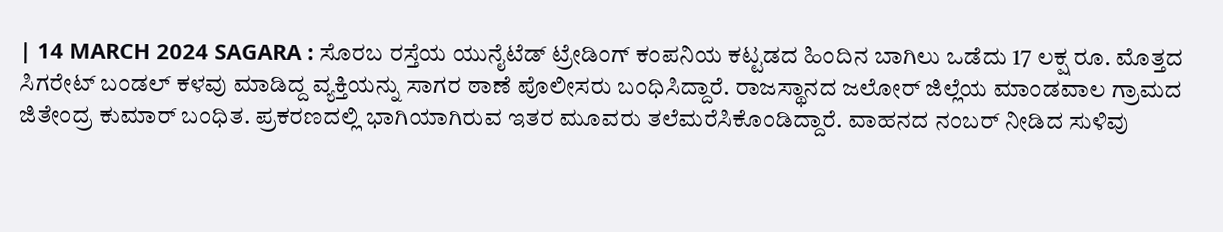| 14 MARCH 2024 SAGARA : ಸೊರಬ ರಸ್ತೆಯ ಯುನೈಟೆಡ್ ಟ್ರೇಡಿಂಗ್ ಕಂಪನಿಯ ಕಟ್ಟಡದ ಹಿಂದಿನ ಬಾಗಿಲು ಒಡೆದು 17 ಲಕ್ಷ ರೂ. ಮೊತ್ತದ ಸಿಗರೇಟ್ ಬಂಡಲ್ ಕಳವು ಮಾಡಿದ್ದ ವ್ಯಕ್ತಿಯನ್ನು ಸಾಗರ ಠಾಣೆ ಪೊಲೀಸರು ಬಂಧಿಸಿದ್ದಾರೆ. ರಾಜಸ್ಥಾನದ ಜಲೋರ್‌ ಜಿಲ್ಲೆಯ ಮಾಂಡವಾಲ ಗ್ರಾಮದ ಜಿತೇಂದ್ರ ಕುಮಾರ್ ಬಂಧಿತ. ಪ್ರಕರಣದಲ್ಲಿ ಭಾಗಿಯಾಗಿರುವ ಇತರ ಮೂವರು ತಲೆಮರೆಸಿಕೊಂಡಿದ್ದಾರೆ. ವಾಹನದ ನಂಬರ್‌ ನೀಡಿದ ಸುಳಿವು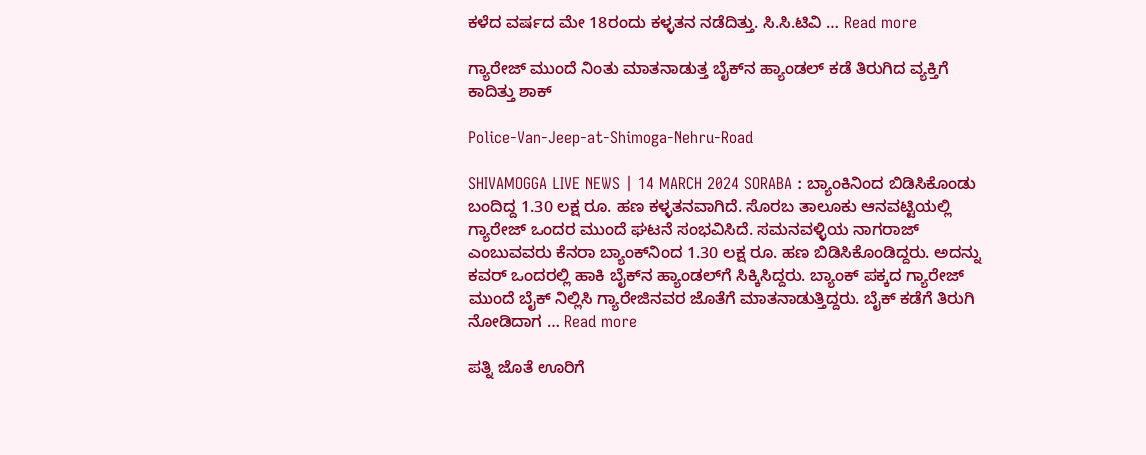ಕಳೆದ ವರ್ಷದ ಮೇ 18ರಂದು ಕಳ್ಳತನ ನಡೆದಿತ್ತು. ಸಿ.ಸಿ.ಟಿವಿ … Read more

ಗ್ಯಾರೇಜ್‌ ಮುಂದೆ ನಿಂತು ಮಾತನಾಡುತ್ತ ಬೈಕ್‌ನ ಹ್ಯಾಂಡಲ್‌ ಕಡೆ ತಿರುಗಿದ ವ್ಯಕ್ತಿಗೆ ಕಾದಿತ್ತು ಶಾಕ್

Police-Van-Jeep-at-Shimoga-Nehru-Road

SHIVAMOGGA LIVE NEWS | 14 MARCH 2024 SORABA : ಬ್ಯಾಂಕಿನಿಂದ ಬಿಡಿಸಿಕೊಂಡು ಬಂದಿದ್ದ 1.30 ಲಕ್ಷ ರೂ. ಹಣ ಕಳ್ಳತನವಾಗಿದೆ. ಸೊರಬ ತಾಲೂಕು ಆನವಟ್ಟಿಯಲ್ಲಿ ಗ್ಯಾರೇಜ್‌ ಒಂದರ ಮುಂದೆ ಘಟನೆ ಸಂಭವಿಸಿದೆ. ಸಮನವಳ್ಳಿಯ ನಾಗರಾಜ್‌ ಎಂಬುವವರು ಕೆನರಾ ಬ್ಯಾಂಕ್‌ನಿಂದ 1.30 ಲಕ್ಷ ರೂ. ಹಣ ಬಿಡಿಸಿಕೊಂಡಿದ್ದರು. ಅದನ್ನು ಕವರ್‌ ಒಂದರಲ್ಲಿ ಹಾಕಿ ಬೈಕ್‌ನ ಹ್ಯಾಂಡಲ್‌ಗೆ ಸಿಕ್ಕಿಸಿದ್ದರು. ಬ್ಯಾಂಕ್‌ ಪಕ್ಕದ ಗ್ಯಾರೇಜ್‌ ಮುಂದೆ ಬೈಕ್‌ ನಿಲ್ಲಿಸಿ ಗ್ಯಾರೇಜಿನವರ ಜೊತೆಗೆ ಮಾತನಾಡುತ್ತಿದ್ದರು. ಬೈಕ್‌ ಕಡೆಗೆ ತಿರುಗಿ ನೋಡಿದಾಗ … Read more

ಪತ್ನಿ ಜೊತೆ ಊರಿಗೆ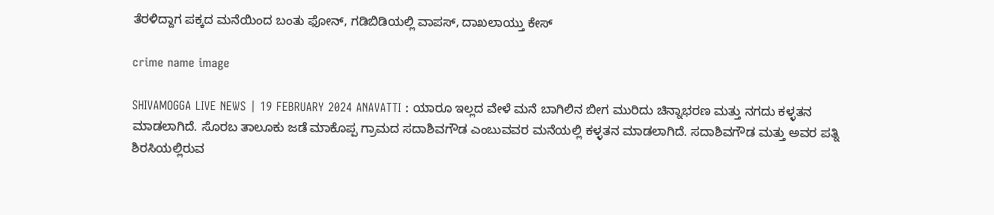ತೆರಳಿದ್ದಾಗ ಪಕ್ಕದ ಮನೆಯಿಂದ ಬಂತು ಫೋನ್‌, ಗಡಿಬಿಡಿಯಲ್ಲಿ ವಾಪಸ್‌, ದಾಖಲಾಯ್ತು ಕೇಸ್‌

crime name image

SHIVAMOGGA LIVE NEWS | 19 FEBRUARY 2024 ANAVATTI : ಯಾರೂ ಇಲ್ಲದ ವೇಳೆ ಮನೆ ಬಾಗಿಲಿನ ಬೀಗ ಮುರಿದು ಚಿನ್ನಾಭರಣ ಮತ್ತು ನಗದು ಕಳ್ಳತನ ಮಾಡಲಾಗಿದೆ. ಸೊರಬ ತಾಲೂಕು ಜಡೆ ಮಾಕೊಪ್ಪ ಗ್ರಾಮದ ಸದಾಶಿವಗೌಡ ಎಂಬುವವರ ಮನೆಯಲ್ಲಿ ಕಳ್ಳತನ ಮಾಡಲಾಗಿದೆ. ಸದಾಶಿವಗೌಡ ಮತ್ತು ಅವರ ಪತ್ನಿ ಶಿರಸಿಯಲ್ಲಿರುವ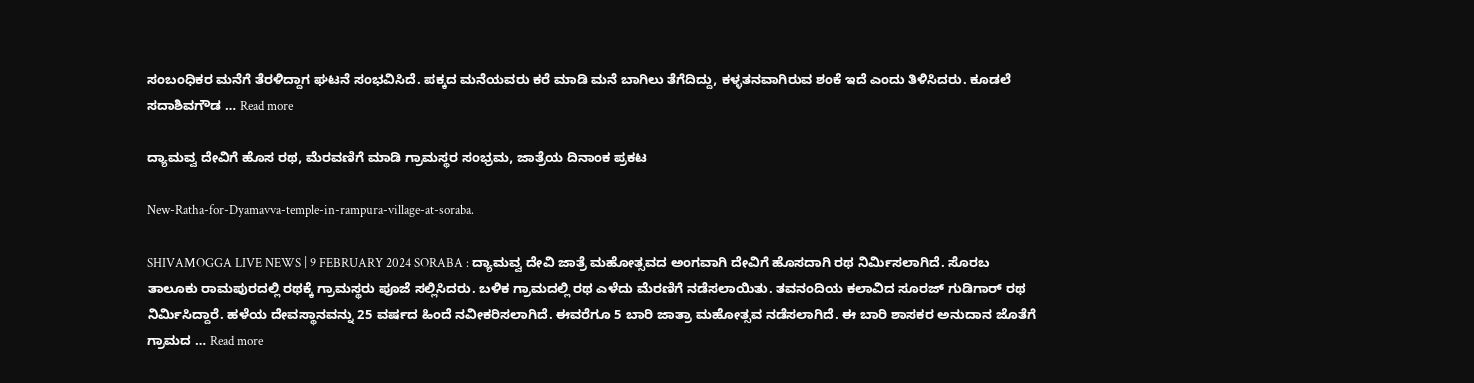ಸಂಬಂಧಿಕರ ಮನೆಗೆ ತೆರಳಿದ್ದಾಗ ಘಟನೆ ಸಂಭವಿಸಿದೆ. ಪಕ್ಕದ ಮನೆಯವರು ಕರೆ ಮಾಡಿ ಮನೆ ಬಾಗಿಲು ತೆಗೆದಿದ್ದು, ಕಳ್ಳತನವಾಗಿರುವ ಶಂಕೆ ಇದೆ ಎಂದು ತಿಳಿಸಿದರು. ಕೂಡಲೆ ಸದಾಶಿವಗೌಡ … Read more

ದ್ಯಾಮವ್ವ ದೇವಿಗೆ ಹೊಸ ರಥ, ಮೆರವಣಿಗೆ ಮಾಡಿ ಗ್ರಾಮಸ್ಥರ ಸಂಭ್ರಮ, ಜಾತ್ರೆಯ ದಿನಾಂಕ ಪ್ರಕಟ

New-Ratha-for-Dyamavva-temple-in-rampura-village-at-soraba.

SHIVAMOGGA LIVE NEWS | 9 FEBRUARY 2024 SORABA : ದ್ಯಾಮವ್ವ ದೇವಿ ಜಾತ್ರೆ ಮಹೋತ್ಸವದ ಅಂಗವಾಗಿ ದೇವಿಗೆ ಹೊಸದಾಗಿ ರಥ ನಿರ್ಮಿಸಲಾಗಿದೆ. ಸೊರಬ ತಾಲೂಕು ರಾಮಪುರದಲ್ಲಿ ರಥಕ್ಕೆ ಗ್ರಾಮಸ್ಥರು ಪೂಜೆ ಸಲ್ಲಿಸಿದರು. ಬಳಿಕ ಗ್ರಾಮದಲ್ಲಿ ರಥ ಎಳೆದು ಮೆರಣಿಗೆ ನಡೆಸಲಾಯಿತು. ತವನಂದಿಯ ಕಲಾವಿದ ಸೂರಜ್ ಗುಡಿಗಾರ್ ರಥ ನಿರ್ಮಿಸಿದ್ದಾರೆ. ಹಳೆಯ ದೇವಸ್ಥಾನವನ್ನು 25 ವರ್ಷದ ಹಿಂದೆ ನವೀಕರಿಸಲಾಗಿದೆ. ಈವರೆಗೂ 5 ಬಾರಿ ಜಾತ್ರಾ ಮಹೋತ್ಸವ ನಡೆಸಲಾಗಿದೆ. ಈ ಬಾರಿ ಶಾಸಕರ ಅನುದಾನ ಜೊತೆಗೆ ಗ್ರಾಮದ … Read more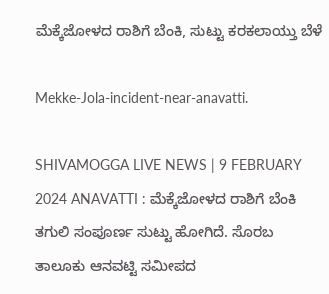ಮೆಕ್ಕೆಜೋಳದ ರಾಶಿಗೆ ಬೆಂಕಿ, ಸುಟ್ಟು ಕರಕಲಾಯ್ತು ಬೆಳೆ

Mekke-Jola-incident-near-anavatti.

SHIVAMOGGA LIVE NEWS | 9 FEBRUARY 2024 ANAVATTI : ಮೆಕ್ಕೆಜೋಳದ ರಾಶಿಗೆ ಬೆಂಕಿ ತಗುಲಿ ಸಂಪೂರ್ಣ ಸುಟ್ಟು ಹೋಗಿದೆ. ಸೊರಬ ತಾಲೂಕು ಆನವಟ್ಟಿ ಸಮೀಪದ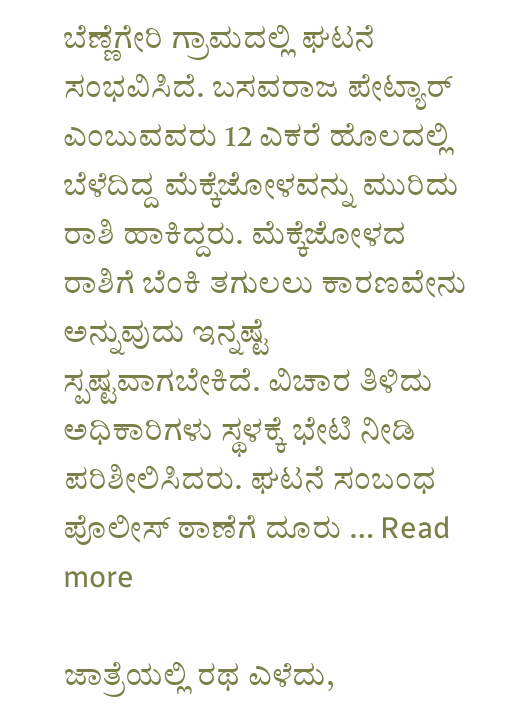ಬೆಣ್ಣೆಗೇರಿ ಗ್ರಾಮದಲ್ಲಿ ಘಟನೆ ಸಂಭವಿಸಿದೆ. ಬಸವರಾಜ ಪೇಟ್ಯಾರ್‌ ಎಂಬುವವರು 12 ಎಕರೆ ಹೊಲದಲ್ಲಿ ಬೆಳೆದಿದ್ದ ಮೆಕ್ಕೆಜೋಳವನ್ನು ಮುರಿದು ರಾಶಿ ಹಾಕಿದ್ದರು. ಮೆಕ್ಕೆಜೋಳದ ರಾಶಿಗೆ ಬೆಂಕಿ ತಗುಲಲು ಕಾರಣವೇನು ಅನ್ನುವುದು ಇನ್ನಷ್ಟೆ ಸ್ಪಷ್ಟವಾಗಬೇಕಿದೆ. ವಿಚಾರ ತಿಳಿದು ಅಧಿಕಾರಿಗಳು ಸ್ಥಳಕ್ಕೆ ಭೇಟಿ ನೀಡಿ ಪರಿಶೀಲಿಸಿದರು. ಘಟನೆ ಸಂಬಂಧ ಪೊಲೀಸ್‌ ಠಾಣೆಗೆ ದೂರು … Read more

ಜಾತ್ರೆಯಲ್ಲಿ ರಥ ಎಳೆದು,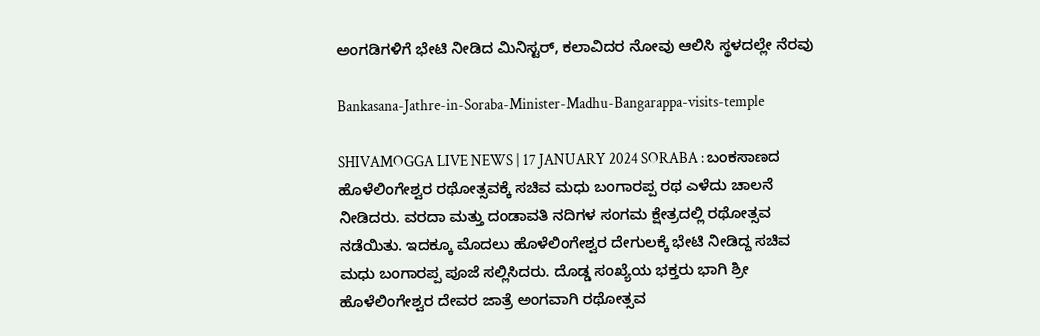ಅಂಗಡಿಗಳಿಗೆ ಭೇಟಿ ನೀಡಿದ ಮಿನಿಸ್ಟರ್‌, ಕಲಾವಿದರ ನೋವು ಆಲಿಸಿ ಸ್ಥಳದಲ್ಲೇ ನೆರವು

Bankasana-Jathre-in-Soraba-Minister-Madhu-Bangarappa-visits-temple

SHIVAMOGGA LIVE NEWS | 17 JANUARY 2024 SORABA : ಬಂಕಸಾಣದ ಹೊಳೆಲಿಂಗೇಶ್ವರ ರಥೋತ್ಸವಕ್ಕೆ ಸಚಿವ ಮಧು ಬಂಗಾರಪ್ಪ ರಥ ಎಳೆದು ಚಾಲನೆ ನೀಡಿದರು. ವರದಾ ಮತ್ತು ದಂಡಾವತಿ ನದಿಗಳ ಸಂಗಮ ಕ್ಷೇತ್ರದಲ್ಲಿ ರಥೋತ್ಸವ ನಡೆಯಿತು. ಇದಕ್ಕೂ ಮೊದಲು ಹೊಳೆಲಿಂಗೇಶ್ವರ ದೇಗುಲಕ್ಕೆ ಭೇಟಿ ನೀಡಿದ್ದ ಸಚಿವ ಮಧು ಬಂಗಾರಪ್ಪ ಪೂಜೆ ಸಲ್ಲಿಸಿದರು. ದೊಡ್ಡ ಸಂಖ್ಯೆಯ ಭಕ್ತರು ಭಾಗಿ ಶ್ರೀ ಹೊಳೆಲಿಂಗೇಶ್ವರ ದೇವರ ಜಾತ್ರೆ ಅಂಗವಾಗಿ ರಥೋತ್ಸವ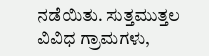ನಡೆಯಿತು. ಸುತ್ತಮುತ್ತಲ ವಿವಿಧ ಗ್ರಾಮಗಳು,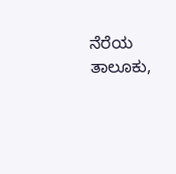ನೆರೆಯ ತಾಲೂಕು,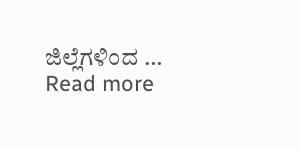ಜಿಲ್ಲೆಗಳಿಂದ … Read more